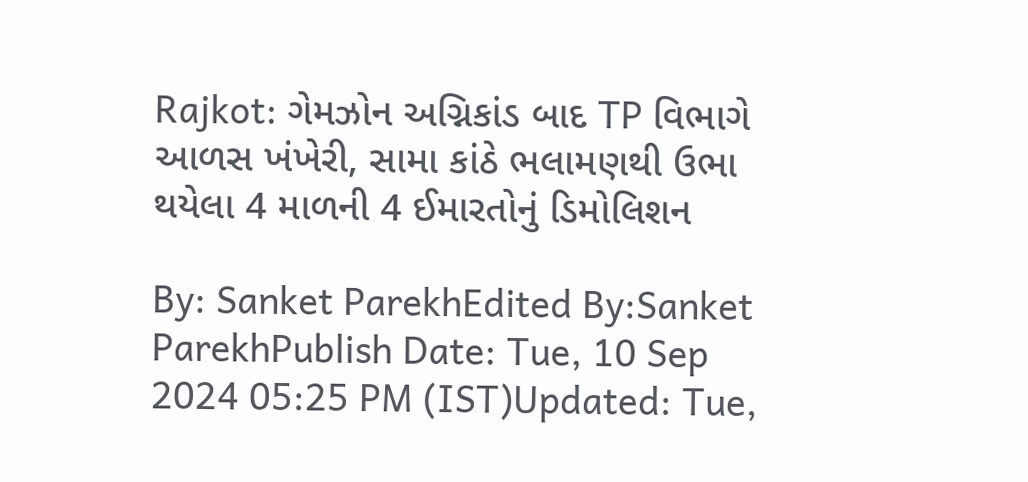Rajkot: ગેમઝોન અગ્નિકાંડ બાદ TP વિભાગે આળસ ખંખેરી, સામા કાંઠે ભલામણથી ઉભા થયેલા 4 માળની 4 ઈમારતોનું ડિમોલિશન

By: Sanket ParekhEdited By:Sanket ParekhPublish Date: Tue, 10 Sep 2024 05:25 PM (IST)Updated: Tue,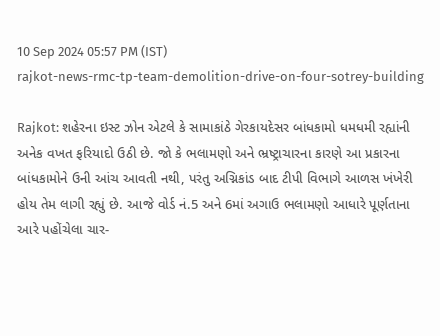10 Sep 2024 05:57 PM (IST)
rajkot-news-rmc-tp-team-demolition-drive-on-four-sotrey-building

Rajkot: શહેરના ઇસ્ટ ઝોન એટલે કે સામાકાંઠે ગેરકાયદેસર બાંધકામો ધમધમી રહ્યાંની અનેક વખત ફરિયાદો ઉઠી છે. જો કે ભલામણો અને ભ્રષ્ટ્રાચારના કારણે આ પ્રકારના બાંધકામોને ઉની આંચ આવતી નથી, પરંતુ અગ્નિકાંડ બાદ ટીપી વિભાગે આળસ ખંખેરી હોય તેમ લાગી રહ્યું છે. આજે વોર્ડ નં.5 અને 6માં અગાઉ ભલામણો આધારે પૂર્ણતાના આરે પહોંચેલા ચાર-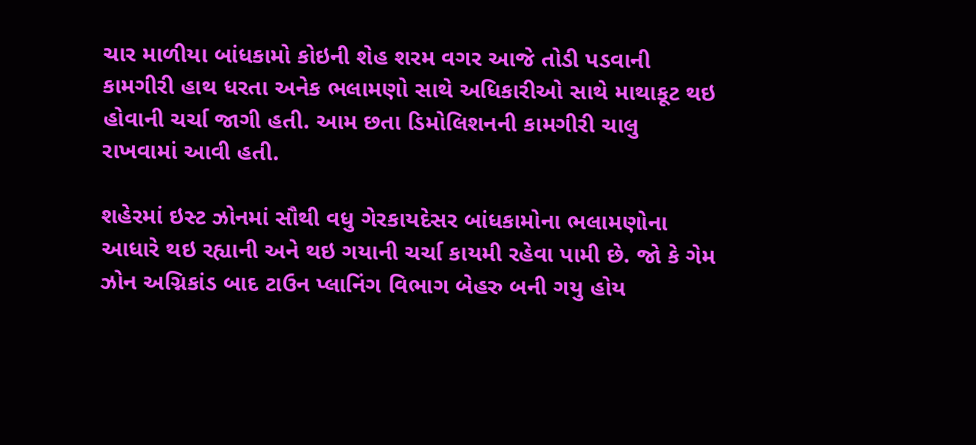ચાર માળીયા બાંધકામો કોઇની શેહ શરમ વગર આજે તોડી પડવાની કામગીરી હાથ ધરતા અનેક ભલામણો સાથે અધિકારીઓ સાથે માથાકૂટ થઇ હોવાની ચર્ચા જાગી હતી. આમ છતા ડિમોલિશનની કામગીરી ચાલુ રાખવામાં આવી હતી.

શહેરમાં ઇસ્ટ ઝોનમાં સૌથી વધુ ગેરકાયદેસર બાંધકામોના ભલામણોના આધારે થઇ રહ્યાની અને થઇ ગયાની ચર્ચા કાયમી રહેવા પામી છે. જો કે ગેમ ઝોન અગ્નિકાંડ બાદ ટાઉન પ્લાનિંગ વિભાગ બેહરુ બની ગયુ હોય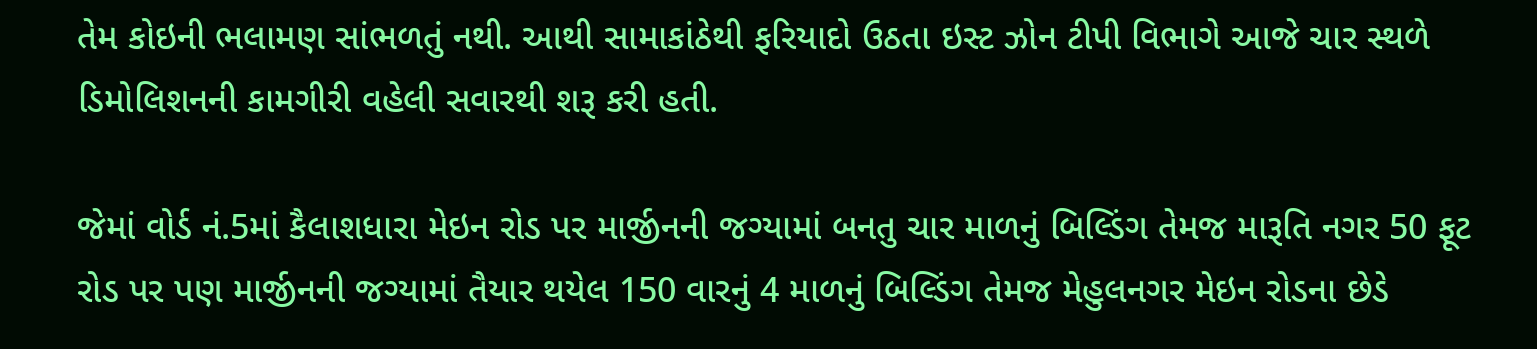તેમ કોઇની ભલામણ સાંભળતું નથી. આથી સામાકાંઠેથી ફરિયાદો ઉઠતા ઇસ્ટ ઝોન ટીપી વિભાગે આજે ચાર સ્થળે ડિમોલિશનની કામગીરી વહેલી સવારથી શરૂ કરી હતી.

જેમાં વોર્ડ નં.5માં કૈલાશધારા મેઇન રોડ પર માર્જીનની જગ્યામાં બનતુ ચાર માળનું બિલ્ડિંગ તેમજ મારૂતિ નગર 50 ફૂટ રોડ પર પણ માર્જીનની જગ્યામાં તૈયાર થયેલ 150 વારનું 4 માળનું બિલ્ડિંગ તેમજ મેહુલનગર મેઇન રોડના છેડે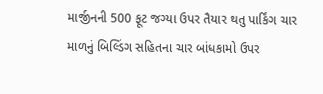માર્જીનની 500 ફૂટ જગ્યા ઉપર તૈયાર થતુ પાર્કિંગ ચાર માળનું બિલ્ડિંગ સહિતના ચાર બાંધકામો ઉપર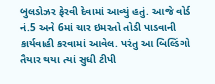બુલડોઝર ફેરવી દેવામાં આવ્યું હતું. આજે વોર્ડ નં.5 અને 6માં ચાર ઇમરતો તોડી પાડવાની કાર્યવાહી કરવામાં આવેલ. પરંતુ આ બિલ્ડિંગો તૈયાર થયા ત્યાં સુધી ટીપી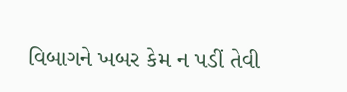વિબાગને ખબર કેમ ન પડીં તેવી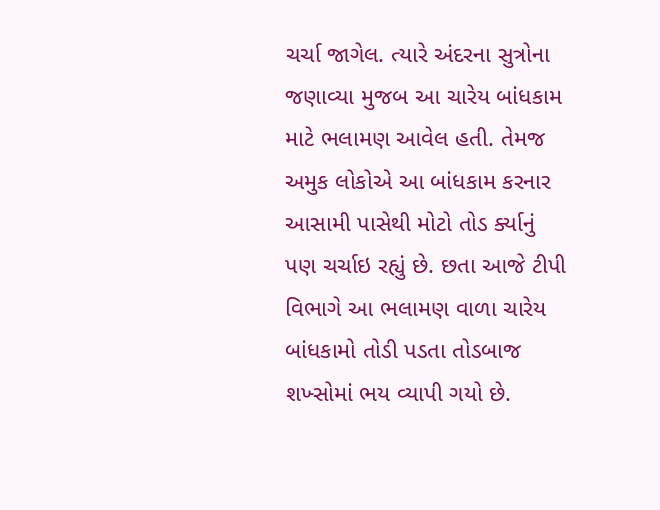ચર્ચા જાગેલ. ત્યારે અંદરના સુત્રોના જણાવ્યા મુજબ આ ચારેય બાંધકામ માટે ભલામણ આવેલ હતી. તેમજ અમુક લોકોએ આ બાંધકામ કરનાર આસામી પાસેથી મોટો તોડ ર્ક્યાનું પણ ચર્ચાઇ રહ્યું છે. છતા આજે ટીપી વિભાગે આ ભલામણ વાળા ચારેય બાંધકામો તોડી પડતા તોડબાજ શખ્સોમાં ભય વ્યાપી ગયો છે.